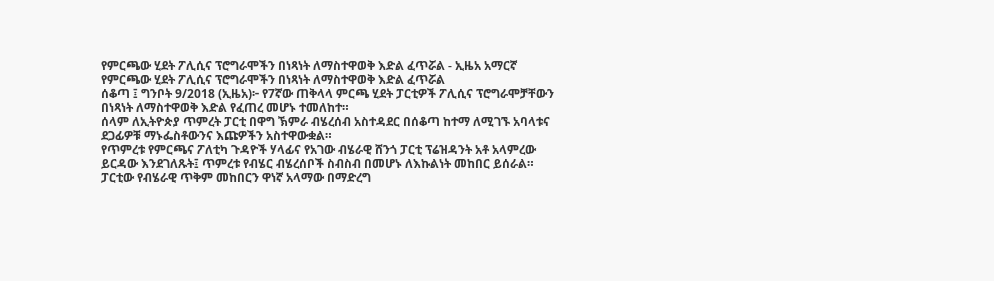የምርጫው ሂደት ፖሊሲና ፕሮግራሞችን በነጻነት ለማስተዋወቅ እድል ፈጥሯል - ኢዜአ አማርኛ
የምርጫው ሂደት ፖሊሲና ፕሮግራሞችን በነጻነት ለማስተዋወቅ እድል ፈጥሯል
ሰቆጣ ፤ ግንቦት 9/2018 (ኢዜአ)፦ የ7ኛው ጠቅላላ ምርጫ ሂደት ፓርቲዎች ፖሊሲና ፕሮግራሞቻቸውን በነጻነት ለማስተዋወቅ እድል የፈጠረ መሆኑ ተመለከተ።
ሰላም ለኢትዮጵያ ጥምረት ፓርቲ በዋግ ኽምራ ብሄረሰብ አስተዳደር በሰቆጣ ከተማ ለሚገኙ አባላቱና ደጋፊዎቹ ማኑፌስቶውንና እጩዎችን አስተዋውቋል።
የጥምረቱ የምርጫና ፖለቲካ ጉዳዮች ሃላፊና የአገው ብሄራዊ ሸንጎ ፓርቲ ፕሬዝዳንት አቶ አላምረው ይርዳው እንደገለጹት፤ ጥምረቱ የብሄር ብሄረሰቦች ስብስብ በመሆኑ ለእኩልነት መከበር ይሰራል።
ፓርቲው የብሄራዊ ጥቅም መከበርን ዋነኛ አላማው በማድረግ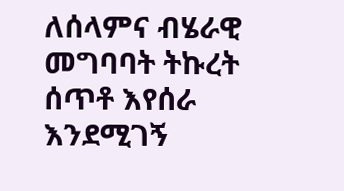ለሰላምና ብሄራዊ መግባባት ትኩረት ሰጥቶ እየሰራ እንደሚገኝ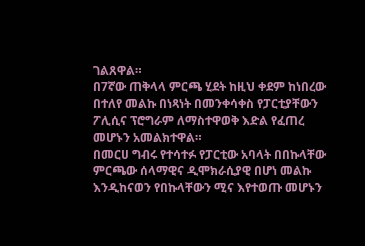ገልጸዋል።
በ7ኛው ጠቅላላ ምርጫ ሂደት ከዚህ ቀደም ከነበረው በተለየ መልኩ በነጻነት በመንቀሳቀስ የፓርቲያቸውን ፖሊሲና ፕሮግራም ለማስተዋወቅ እድል የፈጠረ መሆኑን አመልክተዋል።
በመርሀ ግብሩ የተሳተፉ የፓርቲው አባላት በበኩላቸው ምርጫው ሰላማዊና ዲሞክራሲያዊ በሆነ መልኩ እንዲከናወን የበኩላቸውን ሚና እየተወጡ መሆኑን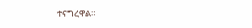ተናግረዋል።